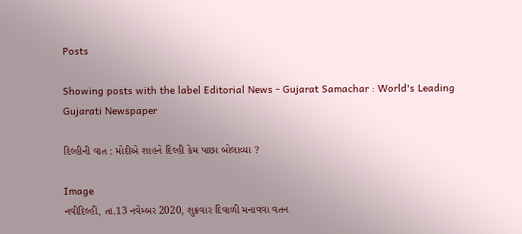Posts

Showing posts with the label Editorial News - Gujarat Samachar : World's Leading Gujarati Newspaper

દિલ્હીની વાત : મોદીએ શાહને દિલ્હી કેમ પાછા બોલાવ્યા ?

Image
નવીદિલ્હી, તા.13 નવેમ્બર 2020, શુક્રવાર દિવાળી મનાવવા વતન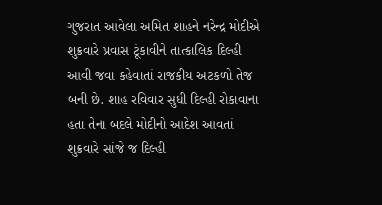ગુજરાત આવેલા અમિત શાહને નરેન્દ્ર મોદીએ શુક્રવારે પ્રવાસ ટૂંકાવીને તાત્કાલિક દિલ્હી આવી જવા કહેવાતાં રાજકીય અટકળો તેજ બની છે. શાહ રવિવાર સુધી દિલ્હી રોકાવાના હતા તેના બદલે મોદીનો આદેશ આવતાં શુક્રવારે સાંજે જ દિલ્હી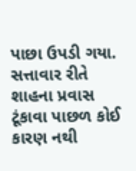પાછા ઉપડી ગયા. સત્તાવાર રીતે શાહના પ્રવાસ ટૂંકાવા પાછળ કોઈ કારણ નથી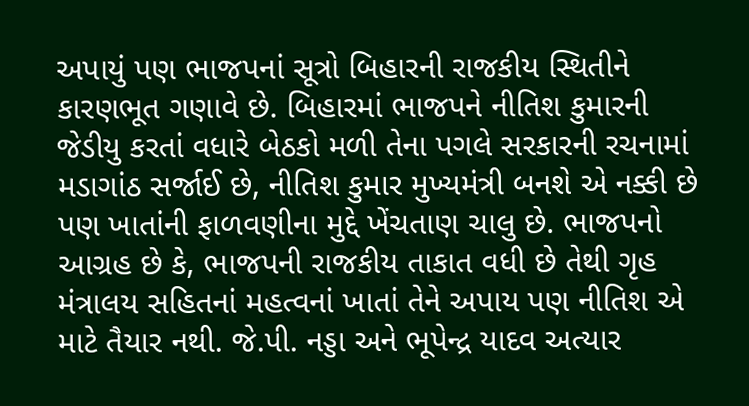અપાયું પણ ભાજપનાં સૂત્રો બિહારની રાજકીય સ્થિતીને કારણભૂત ગણાવે છે. બિહારમાં ભાજપને નીતિશ કુમારની જેડીયુ કરતાં વધારે બેઠકો મળી તેના પગલે સરકારની રચનામાં મડાગાંઠ સર્જાઈ છે, નીતિશ કુમાર મુખ્યમંત્રી બનશે એ નક્કી છે પણ ખાતાંની ફાળવણીના મુદ્દે ખેંચતાણ ચાલુ છે. ભાજપનો આગ્રહ છે કે, ભાજપની રાજકીય તાકાત વધી છે તેથી ગૃહ મંત્રાલય સહિતનાં મહત્વનાં ખાતાં તેને અપાય પણ નીતિશ એ માટે તૈયાર નથી. જે.પી. નડ્ડા અને ભૂપેન્દ્ર યાદવ અત્યાર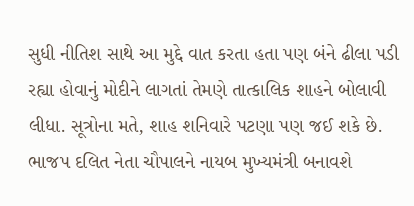સુધી નીતિશ સાથે આ મુદ્દે વાત કરતા હતા પણ બંને ઢીલા પડી રહ્યા હોવાનું મોદીને લાગતાં તેમણે તાત્કાલિક શાહને બોલાવી લીધા. સૂત્રોના મતે, શાહ શનિવારે પટણા પણ જઈ શકે છે. ભાજપ દલિત નેતા ચૌપાલને નાયબ મુખ્યમંત્રી બનાવશે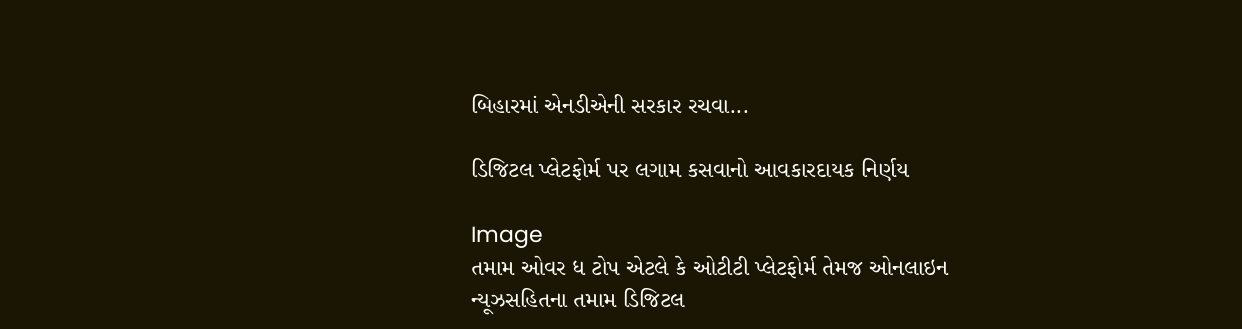બિહારમાં એનડીએની સરકાર રચવા...

ડિજિટલ પ્લેટફોર્મ પર લગામ કસવાનો આવકારદાયક નિર્ણય

Image
તમામ ઓવર ધ ટોપ એટલે કે ઓટીટી પ્લેટફોર્મ તેમજ ઓનલાઇન ન્યૂઝસહિતના તમામ ડિજિટલ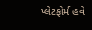પ્લેટફોર્મ હવે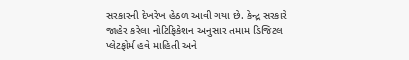સરકારની દેખરેખ હેઠળ આવી ગયા છે. કેન્દ્ર સરકારે જાહેર કરેલા નોટિફિકેશન અનુસાર તમામ ડિજિટલ પ્લેટફોર્મ હવે માહિતી અને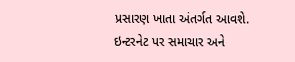પ્રસારણ ખાતા અંતર્ગત આવશે. ઇન્ટરનેટ પર સમાચાર અને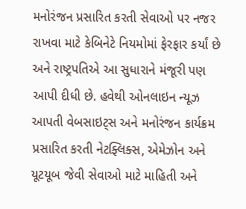મનોરંજન પ્રસારિત કરતી સેવાઓ પર નજર રાખવા માટે કેબિનેટે નિયમોમાં ફેરફાર કર્યાં છે અને રાષ્ટ્રપતિએ આ સુધારાને મંજૂરી પણ આપી દીધી છે. હવેથી ઓનલાઇન ન્યૂઝ આપતી વેબસાઇટ્સ અને મનોરંજન કાર્યક્રમ પ્રસારિત કરતી નેટફ્લિક્સ, એમેઝોન અને યૂટયૂબ જેવી સેવાઓ માટે માહિતી અને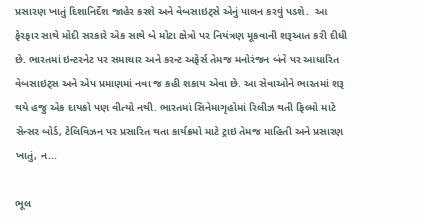પ્રસારણ ખાતું દિશાનિર્દેશ જાહેર કરશે અને વેબસાઇટ્સે એનું પાલન કરવું પડશે.  આ ફેરફાર સાથે મોદી સરકારે એક સાથે બે મોટા ક્ષેત્રો પર નિયંત્રણ મૂકવાની શરૂઆત કરી દીધી છે. ભારતમાં ઇન્ટરનેટ પર સમાચાર અને કરન્ટ અફેર્સ તેમજ મનોરંજન બંને પર આધારિત વેબસાઇટ્સ અને એપ પ્રમાણમાં નવા જ કહી શકાય એવા છે. આ સેવાઓને ભારતમાં શરૂ થયે હજુ એક દાયકો પણ વીત્યો નથી. ભારતમાં સિનેમાગૃહોમાં રિલીઝ થતી ફિલ્મો માટે સેન્સર બોર્ડ, ટેલિવિઝન પર પ્રસારિત થતા કાર્યક્રમો માટે ટ્રાઇ તેમજ માહિતી અને પ્રસારણ ખાતું, ન...

ભૂલ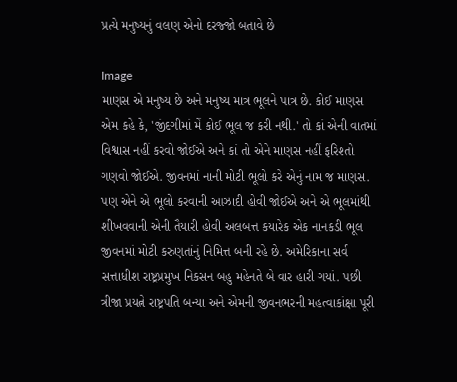પ્રત્યે મનુષ્યનું વલણ એનો દરજ્જો બતાવે છે

Image
માણસ એ મનુષ્ય છે અને મનુષ્ય માત્ર ભૂલને પાત્ર છે. કોઈ માણસ એમ કહે કે, 'જીંદગીમાં મેં કોઈ ભૂલ જ કરી નથી.' તો કાં એની વાતમાં વિશ્વાસ નહીં કરવો જોઈએ અને કાં તો એને માણસ નહીં ફરિશ્તો ગણવો જોઈએ. જીવનમાં નાની મોટી ભૂલો કરે એનું નામ જ માણસ. પણ એને એ ભૂલો કરવાની આઝાદી હોવી જોઈએ અને એ ભૂલમાંથી શીખવવાની એની તૈયારી હોવી અલબત્ત કયારેક એક નાનકડી ભૂલ જીવનમાં મોટી કરુણતાંનું નિમિત્ત બની રહે છે. અમેરિકાના સર્વ સત્તાધીશ રાષ્ટ્રપ્રમુખ નિકસન બહુ મહેનતે બે વાર હારી ગયાં. પછી ત્રીજા પ્રયત્ને રાષ્ટ્રપતિ બન્યા અને એમની જીવનભરની મહત્વાકાંક્ષા પૂરી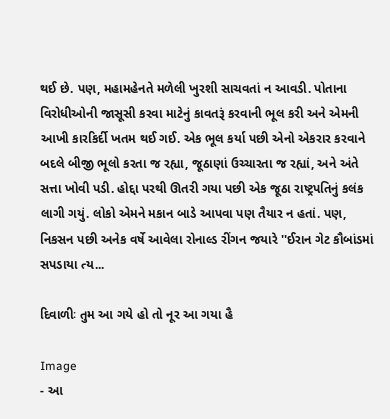થઈ છે. પણ, મહામહેનતે મળેલી ખુરશી સાચવતાં ન આવડી. પોતાના વિરોધીઓની જાસૂસી કરવા માટેનું કાવતરૂં કરવાની ભૂલ કરી અને એમની આખી કારકિર્દી ખતમ થઈ ગઈ. એક ભૂલ કર્યા પછી એનો એકરાર કરવાને બદલે બીજી ભૂલો કરતા જ રહ્યા, જૂઠાણાં ઉચ્ચારતા જ રહ્યાં, અને અંતે સત્તા ખોવી પડી. હોદ્દા પરથી ઊતરી ગયા પછી એક જૂઠા રાષ્ટ્રપતિનું કલંક લાગી ગયું. લોકો એમને મકાન બાડે આપવા પણ તૈયાર ન હતાં. પણ, નિકસન પછી અનેક વર્ષે આવેલા રોનાલ્ડ રીંગન જયારે ''ઈરાન ગેટ કૌબાંડમાં સપડાયા ત્ય...

દિવાળીઃ તુમ આ ગયે હો તો નૂર આ ગયા હૈ

Image
- આ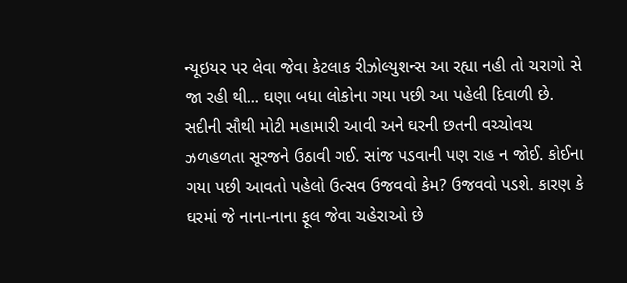ન્યૂઇયર પર લેવા જેવા કેટલાક રીઝોલ્યુશન્સ આ રહ્યા નહી તો ચરાગો સે જા રહી થી... ઘણા બધા લોકોના ગયા પછી આ પહેલી દિવાળી છે. સદીની સૌથી મોટી મહામારી આવી અને ઘરની છતની વચ્ચોવચ ઝળહળતા સૂરજને ઉઠાવી ગઈ. સાંજ પડવાની પણ રાહ ન જોઈ. કોઈના ગયા પછી આવતો પહેલો ઉત્સવ ઉજવવો કેમ? ઉજવવો પડશે. કારણ કે ઘરમાં જે નાના-નાના ફૂલ જેવા ચહેરાઓ છે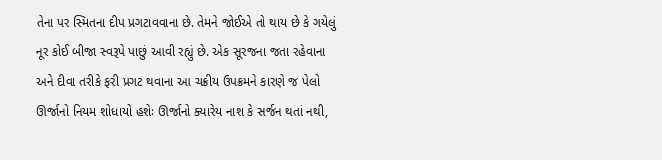તેના પર સ્મિતના દીપ પ્રગટાવવાના છે. તેમને જોઈએ તો થાય છે કે ગયેલું નૂર કોઈ બીજા સ્વરૂપે પાછું આવી રહ્યું છે. એક સૂરજના જતા રહેવાના અને દીવા તરીકે ફરી પ્રગટ થવાના આ ચક્રીય ઉપક્રમને કારણે જ પેલો ઊર્જાનો નિયમ શોધાયો હશેઃ ઊર્જાનો ક્યારેય નાશ કે સર્જન થતાં નથી,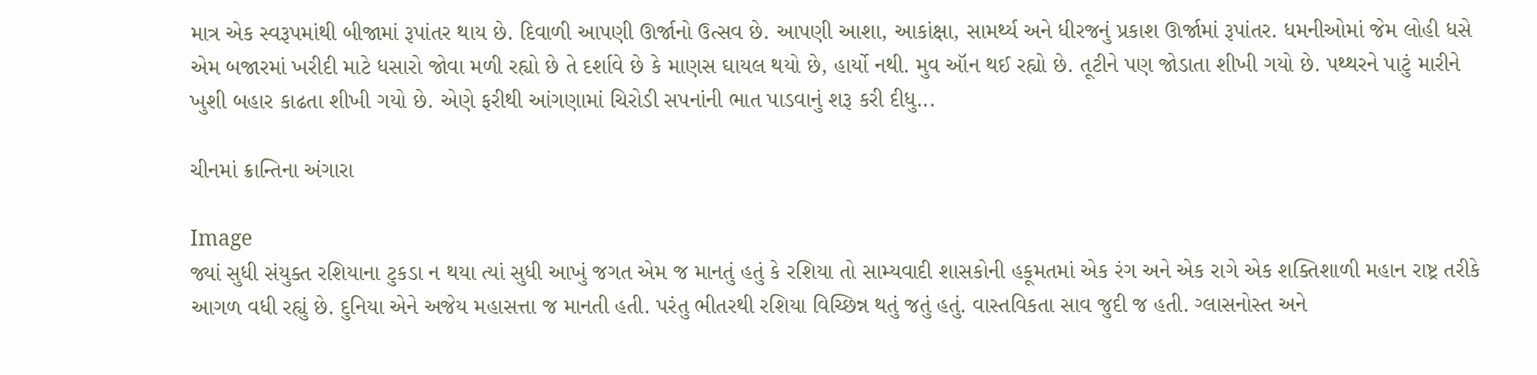માત્ર એક સ્વરૂપમાંથી બીજામાં રૂપાંતર થાય છે. દિવાળી આપણી ઊર્જાનો ઉત્સવ છે. આપણી આશા, આકાંક્ષા, સામર્થ્ય અને ધીરજનું પ્રકાશ ઊર્જામાં રૂપાંતર. ધમનીઓમાં જેમ લોહી ધસે એમ બજારમાં ખરીદી માટે ધસારો જોવા મળી રહ્યો છે તે દર્શાવે છે કે માણસ ઘાયલ થયો છે, હાર્યો નથી. મુવ ઑન થઈ રહ્યો છે. તૂટીને પણ જોડાતા શીખી ગયો છે. પથ્થરને પાટું મારીને ખુશી બહાર કાઢતા શીખી ગયો છે. એણે ફરીથી આંગણામાં ચિરોડી સપનાંની ભાત પાડવાનું શરૂ કરી દીધુ...

ચીનમાં ક્રાન્તિના અંગારા

Image
જ્યાં સુધી સંયુક્ત રશિયાના ટુકડા ન થયા ત્યાં સુધી આખું જગત એમ જ માનતું હતું કે રશિયા તો સામ્યવાદી શાસકોની હકૂમતમાં એક રંગ અને એક રાગે એક શક્તિશાળી મહાન રાષ્ટ્ર તરીકે આગળ વધી રહ્યું છે. દુનિયા એને અજેય મહાસત્તા જ માનતી હતી. પરંતુ ભીતરથી રશિયા વિચ્છિન્ન થતું જતું હતું. વાસ્તવિકતા સાવ જુદી જ હતી. ગ્લાસનોસ્ત અને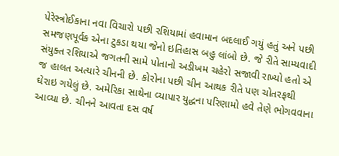પેરેસ્ત્રોઈકાના નવા વિચારો પછી રશિયામાં હવામાન બદલાઈ ગયું હતું અને પછી સમજણપૂર્વક એના ટુકડા થયા જેનો ઇતિહાસ બહુ લાંબો છે. જે રીતે સામ્યવાદી સંયુક્ત રશિયાએ જગતની સામે પોતાનો અડીખમ ચહેરો સજાવી રાખ્યો હતો એ જ હાલત અત્યારે ચીનની છે. કોરોના પછી ચીન આથક રીતે પણ ચોતરફથી ઘેરાઇ ગયેલું છે. અમેરિકા સાથેના વ્યાપાર યુદ્ધના પરિણામો હવે તેણે ભોગવવાના આવ્યા છે. ચીનને આવતા દસ વર્ષ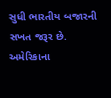સુધી ભારતીય બજારની સખત જરૂર છે. અમેરિકાના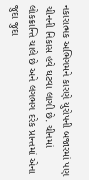નકારાત્મક અભિગમને કારણે યુરોપની બજારમાં પણ ચીનની નિકાસ હવે ઘટવા લાગી છે. ચીનમાં લોકક્રાન્તિ ચાલે છે અને લગભગ દરેક પ્રાન્તમાં એના જુદા જુદા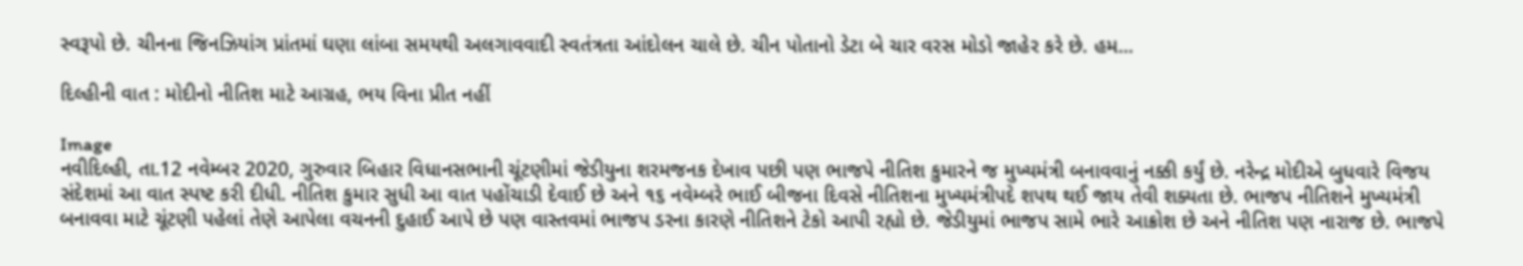સ્વરૂપો છે. ચીનના જિનઝિયાંગ પ્રાંતમાં ઘણા લાંબા સમયથી અલગાવવાદી સ્વતંત્રતા આંદોલન ચાલે છે. ચીન પોતાનો ડેટા બે ચાર વરસ મોડો જાહેર કરે છે. હમ...

દિલ્હીની વાત : મોદીનો નીતિશ માટે આગ્રહ, ભય વિના પ્રીત નહીં

Image
નવીદિલ્હી, તા.12 નવેમ્બર 2020, ગુરુવાર બિહાર વિધાનસભાની ચૂંટણીમાં જેડીયુના શરમજનક દેખાવ પછી પણ ભાજપે નીતિશ કુમારને જ મુખ્યમંત્રી બનાવવાનું નક્કી કર્યું છે. નરેન્દ્ર મોદીએ બુધવારે વિજય સંદેશમાં આ વાત સ્પષ્ટ કરી દીધી. નીતિશ કુમાર સુધી આ વાત પહોંચાડી દેવાઈ છે અને ૧૬ નવેમ્બરે ભાઈ બીજના દિવસે નીતિશના મુખ્યમંત્રીપદે શપથ થઈ જાય તેવી શક્યતા છે. ભાજપ નીતિશને મુખ્યમંત્રી બનાવવા માટે ચૂંટણી પહેલાં તેણે આપેલા વચનની દુહાઈ આપે છે પણ વાસ્તવમાં ભાજપ ડરના કારણે નીતિશને ટેકો આપી રહ્યો છે. જેડીયુમાં ભાજપ સામે ભારે આક્રોશ છે અને નીતિશ પણ નારાજ છે. ભાજપે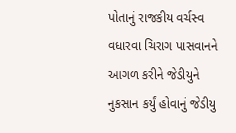પોતાનું રાજકીય વર્ચસ્વ વધારવા ચિરાગ પાસવાનને આગળ કરીને જેડીયુને નુકસાન કર્યું હોવાનું જેડીયુ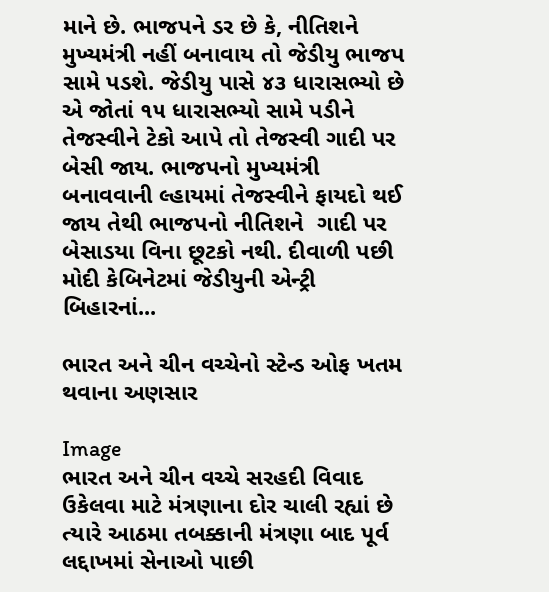માને છે. ભાજપને ડર છે કે, નીતિશને મુખ્યમંત્રી નહીં બનાવાય તો જેડીયુ ભાજપ સામે પડશે. જેડીયુ પાસે ૪૩ ધારાસભ્યો છે એ જોતાં ૧૫ ધારાસભ્યો સામે પડીને તેજસ્વીને ટેકો આપે તો તેજસ્વી ગાદી પર બેસી જાય. ભાજપનો મુખ્યમંત્રી બનાવવાની લ્હાયમાં તેજસ્વીને ફાયદો થઈ જાય તેથી ભાજપનો નીતિશને  ગાદી પર બેસાડયા વિના છૂટકો નથી. દીવાળી પછી મોદી કેબિનેટમાં જેડીયુની એન્ટ્રી બિહારનાં...

ભારત અને ચીન વચ્ચેનો સ્ટેન્ડ ઓફ ખતમ થવાના અણસાર

Image
ભારત અને ચીન વચ્ચે સરહદી વિવાદ ઉકેલવા માટે મંત્રણાના દોર ચાલી રહ્યાં છે ત્યારે આઠમા તબક્કાની મંત્રણા બાદ પૂર્વ લદ્દાખમાં સેનાઓ પાછી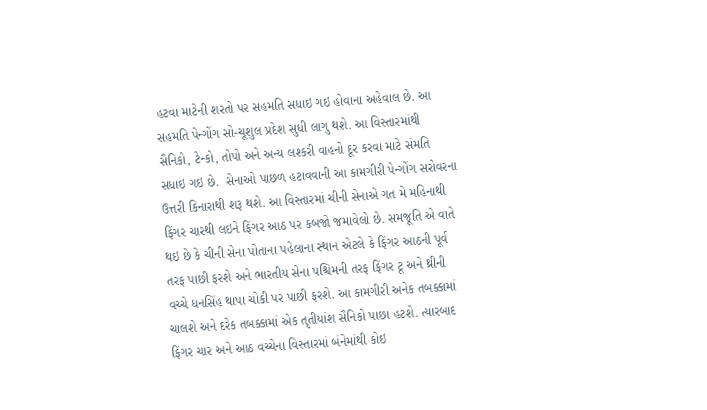હટવા માટેની શરતો પર સહમતિ સધાઇ ગઇ હોવાના અહેવાલ છે. આ સહમતિ પેન્ગોંગ સો-ચૂશુલ પ્રદેશ સુધી લાગુ થશે. આ વિસ્તારમાંથી સૈનિકો, ટેન્કો, તોપો અને અન્ય લશ્કરી વાહનો દૂર કરવા માટે સંમતિ સધાઇ ગઇ છે.  સેનાઓ પાછળ હટાવવાની આ કામગીરી પેન્ગોંગ સરોવરના ઉત્તરી કિનારાથી શરૂ થશે. આ વિસ્તારમાં ચીની સેનાએ ગત મે મહિનાથી ફિંગર ચારથી લઇને ફિંગર આઠ પર કબજો જમાવેલો છે. સમજૂતિ એ વાતે થઇ છે કે ચીની સેના પોતાના પહેલાના સ્થાન એટલે કે ફિંગર આઠની પૂર્વ તરફ પાછી ફરશે અને ભારતીય સેના પશ્ચિમની તરફ ફિંગર ટૂ અને થ્રીની વચ્ચે ધનસિંહ થાપા ચોકી પર પાછી ફરશે. આ કામગીરી અનેક તબક્કામાં ચાલશે અને દરેક તબક્કામાં એક તૃતીયાંશ સૈનિકો પાછા હટશે. ત્યારબાદ ફિંગર ચાર અને આઠ વચ્ચેના વિસ્તારમાં બંનેમાંથી કોઇ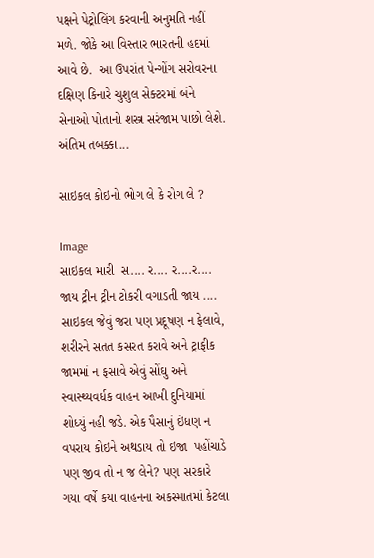પક્ષને પેટ્રોલિંગ કરવાની અનુમતિ નહીં મળે. જોકે આ વિસ્તાર ભારતની હદમાં આવે છે.  આ ઉપરાંત પેન્ગોંગ સરોવરના દક્ષિણ કિનારે ચુશુલ સેક્ટરમાં બંને સેનાઓ પોતાનો શસ્ત્ર સરંજામ પાછો લેશે. અંતિમ તબક્કા...

સાઇકલ કોઇનો ભોગ લે કે રોગ લે ?

Image
સાઇકલ મારી  સ.... ર.... ર....ર.... જાય ટ્રીન ટ્રીન ટોકરી વગાડતી જાય .... સાઇકલ જેવું જરા પણ પ્રદૂષણ ન ફેલાવે, શરીરને સતત કસરત કરાવે અને ટ્રાફીક જામમાં ન ફસાવે એવું સોંઘુ અને સ્વાસ્થ્યવર્ધક વાહન આખી દુનિયામાં શોધ્યું નહી જડે. એક પૈસાનું ઇંધણ ન વપરાય કોઇને અથડાય તો ઇજા  પહોંચાડે પણ જીવ તો ન જ લેને? પણ સરકારે ગયા વર્ષે કયા વાહનના અકસ્માતમાં કેટલા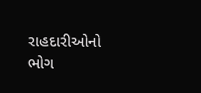રાહદારીઓનો ભોગ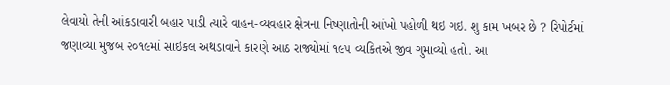લેવાયો તેની આંકડાવારી બહાર પાડી ત્યારે વાહન-વ્યવહાર ક્ષેત્રના નિષ્ણાતોની આંખો પહોળી થઇ ગઇ. શુ કામ ખબર છે ? રિપોર્ટમાં જણાવ્યા મુજબ ૨૦૧૯માં સાઇકલ અથડાવાને કારણે આઠ રાજ્યોમાં ૧૯૫ વ્યકિતએ જીવ ગુમાવ્યો હતો. આ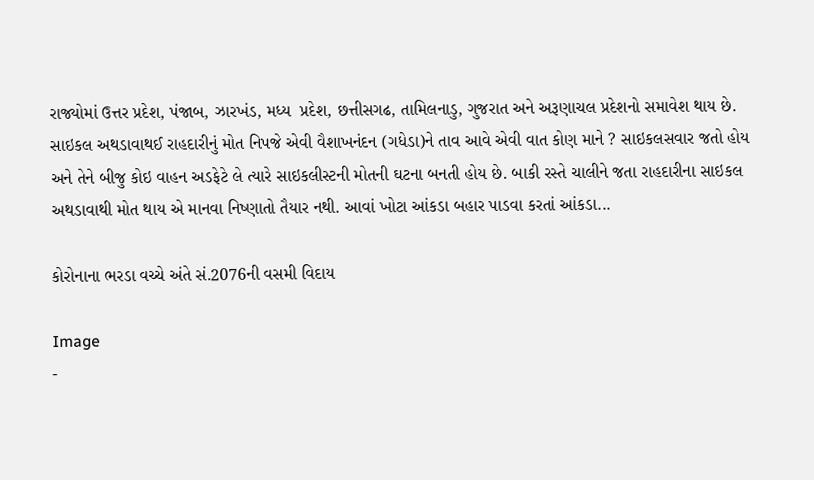રાજ્યોમાં ઉત્તર પ્રદેશ, પંજાબ, ઝારખંડ, મધ્ય  પ્રદેશ, છત્તીસગઢ, તામિલનાડુ, ગુજરાત અને અરૂણાચલ પ્રદેશનો સમાવેશ થાય છે. સાઇકલ અથડાવાથઈ રાહદારીનું મોત નિપજે એવી વૈશાખનંદન (ગધેડા)ને તાવ આવે એવી વાત કોણ માને ? સાઇકલસવાર જતો હોય અને તેને બીજુ કોઇ વાહન અડફેટે લે ત્યારે સાઇકલીસ્ટની મોતની ઘટના બનતી હોય છે. બાકી રસ્તે ચાલીને જતા રાહદારીના સાઇકલ અથડાવાથી મોત થાય એ માનવા નિષ્ણાતો તૈયાર નથી. આવાં ખોટા આંકડા બહાર પાડવા કરતાં આંકડા...

કોરોનાના ભરડા વચ્ચે અંતે સં.2076ની વસમી વિદાય

Image
-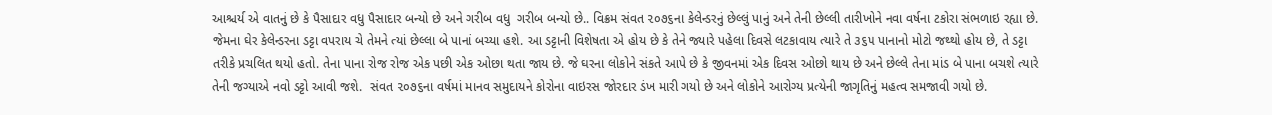આશ્ચર્ય એ વાતનું છે કે પૈસાદાર વધુ પૈસાદાર બન્યો છે અને ગરીબ વધુ  ગરીબ બન્યો છે.. વિક્રમ સંવત ૨૦૭૬ના કેલેન્ડરનું છેલ્લું પાનું અને તેની છેલ્લી તારીખોને નવા વર્ષના ટકોરા સંભળાઇ રહ્યા છે. જેમના ઘેર કેલેન્ડરના ડટ્ટા વપરાય ચે તેમને ત્યાં છેલ્લા બે પાનાં બચ્યા હશે. આ ડટ્ટાની વિશેષતા એ હોય છે કે તેને જ્યારે પહેલા દિવસે લટકાવાય ત્યારે તે ૩૬૫ પાનાનો મોટો જથ્થો હોય છે, તે ડટ્ટા તરીકે પ્રચલિત થયો હતો. તેના પાના રોજ રોજ એક પછી એક ઓછા થતા જાય છે. જે ઘરના લોકોને સંકતે આપે છે કે જીવનમાં એક દિવસ ઓછો થાય છે અને છેલ્લે તેના માંડ બે પાના બચશે ત્યારે તેની જગ્યાએ નવો ડટ્ટો આવી જશે.  સંવત ૨૦૭૬ના વર્ષમાં માનવ સમુદાયને કોરોના વાઇરસ જોરદાર ડંખ મારી ગયો છે અને લોકોને આરોગ્ય પ્રત્યેની જાગૃતિનું મહત્વ સમજાવી ગયો છે.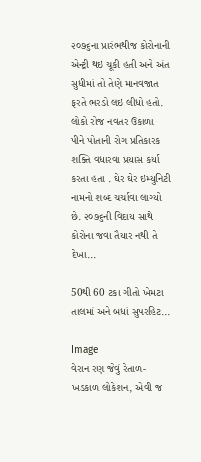૨૦૭૬ના પ્રારંભથીજ કોરોનાની એન્ટ્રી થઇ ચૂકી હતી અને અંત સુધીમાં તો તેણે માનવજાત ફરતે ભરડો લઇ લીધો હતો. લોકો રોજ નવતર ઉકાળા  પીને પોતાની રોગ પ્રતિકારક શક્તિ વધારવા પ્રયાસ કર્યા કરતા હતા . ઘેર ઘેર ઇમ્યુનિટી નામનો શબ્દ ચર્ચાવા લાગ્યો છે. ૨૦૭૬ની વિદાય સાથે કોરોના જવા તૈયાર નથી તે દેખા...

50થી 60 ટકા ગીતો ખેમટા તાલમાં અને બધાં સુપરહિટ...

Image
વેરાન રણ જેવું રેતાળ-ખડકાળ લોકેશન, એવી જ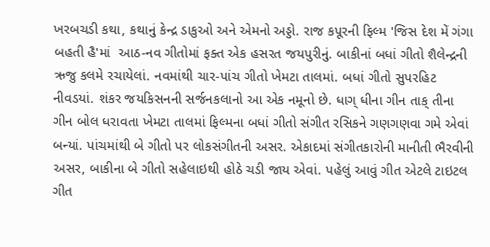ખરબચડી કથા, કથાનું કેન્દ્ર ડાકુઓ અને એમનો અડ્ડો. રાજ કપૂરની ફિલ્મ 'જિસ દેશ મેં ગંગા બહતી હૈ'માં  આઠ-નવ ગીતોમાં ફક્ત એક હસરત જયપુરીનું. બાકીનાં બધાં ગીતો શૈલેન્દ્રની ઋજુ કલમે રચાયેલાં. નવમાંથી ચાર-પાંચ ગીતો ખેમટા તાલમાં. બધાં ગીતો સુપરહિટ નીવડયાં. શંકર જયકિસનની સર્જનકલાનો આ એક નમૂનો છે. ધાગ્ ધીના ગીન તાક્ તીના ગીન બોલ ધરાવતા ખેમટા તાલમાં ફિલ્મના બધાં ગીતો સંગીત રસિકને ગણગણવા ગમે એવાં બન્યાં. પાંચમાંથી બે ગીતો પર લોકસંગીતની અસર. એકાદમાં સંગીતકારોની માનીતી ભૈરવીની અસર, બાકીના બે ગીતો સહેલાઇથી હોઠે ચડી જાય એવાં. પહેલું આવું ગીત એટલે ટાઇટલ ગીત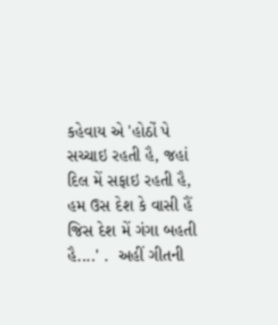કહેવાય એ 'હોઠોં પે સચ્ચાઇ રહતી હૈ, જહાં દિલ મેં સફાઇ રહતી હૈ, હમ ઉસ દેશ કે વાસી હૈં જિસ દેશ મેં ગંગા બહતી હૈ....' .  અહીં ગીતની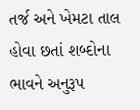તર્જ અને ખેમટા તાલ હોવા છતાં શબ્દોના ભાવને અનુરૂપ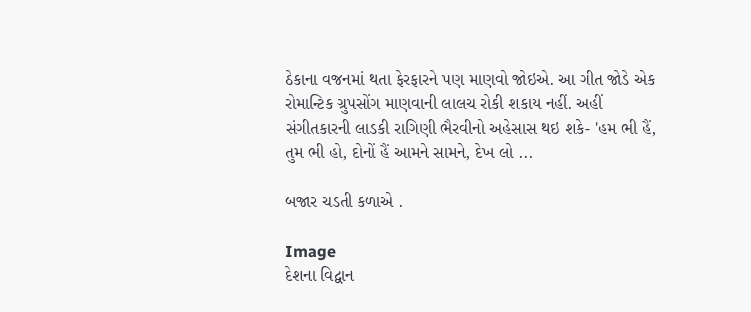ઠેકાના વજનમાં થતા ફેરફારને પણ માણવો જોઇએ. આ ગીત જોડે એક રોમાન્ટિક ગ્રુપસોંગ માણવાની લાલચ રોકી શકાય નહીં. અહીં સંગીતકારની લાડકી રાગિણી ભૈરવીનો અહેસાસ થઇ શકે- 'હમ ભી હૈં, તુમ ભી હો, દોનોં હૈં આમને સામને, દેખ લો ...

બજાર ચડતી કળાએ .

Image
દેશના વિદ્વાન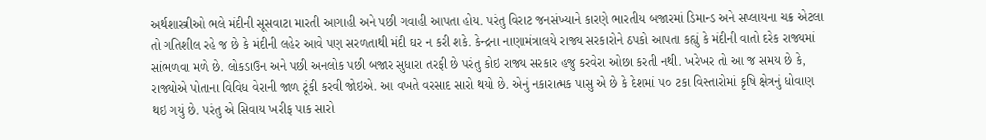અર્થશાસ્ત્રીઓ ભલે મંદીની સૂસવાટા મારતી આગાહી અને પછી ગવાહી આપતા હોય. પરંતુ વિરાટ જનસંખ્યાને કારણે ભારતીય બજારમાં ડિમાન્ડ અને સપ્લાયના ચક્ર એટલા તો ગતિશીલ રહે જ છે કે મંદીની લહેર આવે પણ સરળતાથી મંદી ઘર ન કરી શકે. કેન્દ્રના નાણામંત્રાલયે રાજ્ય સરકારોને ઠપકો આપતા કહ્યું કે મંદીની વાતો દરેક રાજ્યમાં સાંભળવા મળે છે. લોકડાઉન અને પછી અનલોક પછી બજાર સુધારા તરફી છે પરંતુ કોઇ રાજ્ય સરકાર હજુ કરવેરા ઓછા કરતી નથી. ખરેખર તો આ જ સમય છે કે, રાજ્યોએ પોતાના વિવિધ વેરાની જાળ ટૂંકી કરવી જોઇએ. આ વખતે વરસાદ સારો થયો છે. એનું નકારાત્મક પાસુ એ છે કે દેશમાં ૫૦ ટકા વિસ્તારોમાં કૃષિ ક્ષેત્રનું ધોવાણ થઇ ગયું છે. પરંતુ એ સિવાય ખરીફ પાક સારો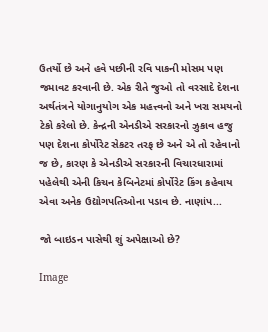ઉતર્યો છે અને હવે પછીની રવિ પાકની મોસમ પણ જમાવટ કરવાની છે. એક રીતે જુઓ તો વરસાદે દેશના અર્થતંત્રને યોગાનુયોગ એક મહત્ત્વનો અને ખરા સમયનો ટેકો કરેલો છે. કેન્દ્રની એનડીએ સરકારનો ઝુકાવ હજુ પણ દેશના કોર્પોરેટ સેકટર તરફ છે અને એ તો રહેવાનો જ છે, કારણ કે એનડીએ સરકારની વિચારધારામાં પહેલેથી એની કિચન કેબિનેટમાં કોર્પોરેટ કિંગ કહેવાય એવા અનેક ઉદ્યોગપતિઓના પડાવ છે. નાણાંપ...

જો બાઇડન પાસેથી શું અપેક્ષાઓ છે?

Image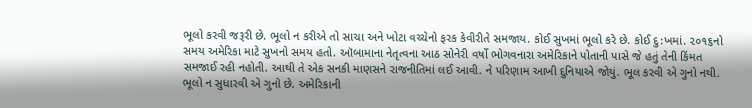ભૂલો કરવી જરૂરી છે. ભૂલો ન કરીએ તો સાચા અને ખોટા વચ્ચેનો ફરક કેવીરીતે સમજાય. કોઈ સુખમાં ભૂલો કરે છે. કોઈ દુ:ખમાં. ૨૦૧૬નો સમય અમેરિકા માટે સુખનો સમય હતો. ઑબામાના નેતૃત્વના આઠ સોનેરી વર્ષો ભોગવનારા અમેરિકાને પોતાની પાસે જે હતું તેની કિંમત સમજાઈ રહી નહોતી. આથી તે એક સનકી માણસને રાજનીતિમાં લઈ આવી. ને પરિણામ આખી દુનિયાએ જોયું. ભૂલ કરવી એ ગુનો નથી. ભૂલો ન સુધારવી એ ગુનો છે. અમેરિકાની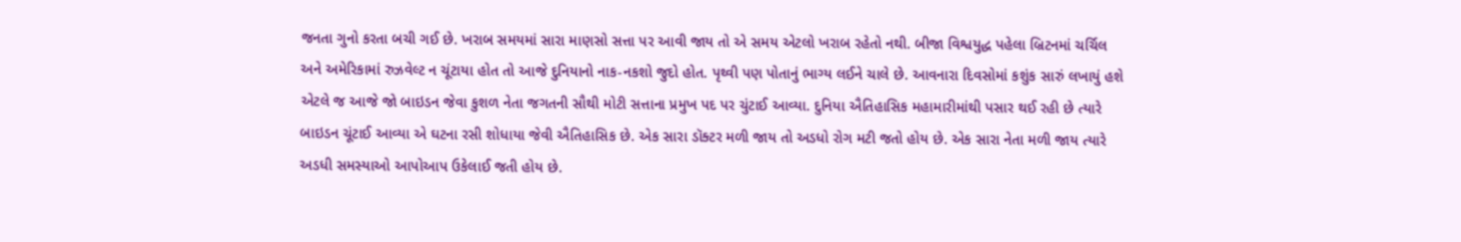જનતા ગુનો કરતા બચી ગઈ છે. ખરાબ સમયમાં સારા માણસો સત્તા પર આવી જાય તો એ સમય એટલો ખરાબ રહેતો નથી. બીજા વિશ્વયુદ્ધ પહેલા બ્રિટનમાં ચર્ચિલ અને અમેરિકામાં રુઝવેલ્ટ ન ચૂંટાયા હોત તો આજે દુનિયાનો નાક-નકશો જુદો હોત. પૃથ્વી પણ પોતાનું ભાગ્ય લઈને ચાલે છે. આવનારા દિવસોમાં કશુંક સારું લખાયું હશે એટલે જ આજે જો બાઇડન જેવા કુશળ નેતા જગતની સૌથી મોટી સત્તાના પ્રમુખ પદ પર ચુંટાઈ આવ્યા. દુનિયા ઐતિહાસિક મહામારીમાંથી પસાર થઈ રહી છે ત્યારે બાઇડન ચૂંટાઈ આવ્યા એ ઘટના રસી શોધાયા જેવી ઐતિહાસિક છે. એક સારા ડૉક્ટર મળી જાય તો અડધો રોગ મટી જતો હોય છે. એક સારા નેતા મળી જાય ત્યારે અડધી સમસ્યાઓ આપોઆપ ઉકેલાઈ જતી હોય છે.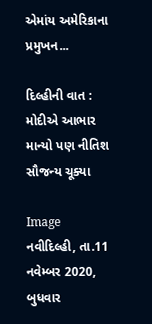એમાંય અમેરિકાના પ્રમુખન...

દિલ્હીની વાત : મોદીએ આભાર માન્યો પણ નીતિશ સૌજન્ય ચૂક્યા

Image
નવીદિલ્હી, તા.11 નવેમ્બર 2020, બુધવાર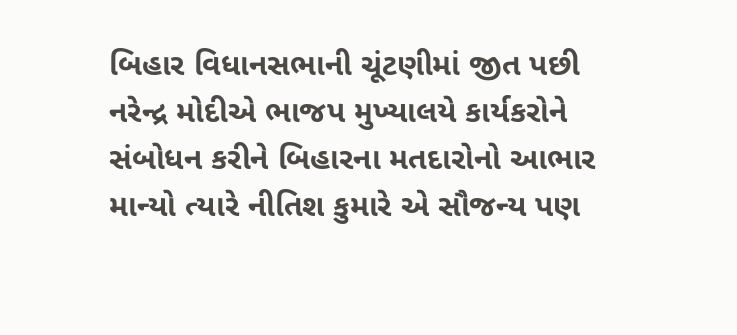બિહાર વિધાનસભાની ચૂંટણીમાં જીત પછી નરેન્દ્ર મોદીએ ભાજપ મુખ્યાલયે કાર્યકરોને સંબોધન કરીને બિહારના મતદારોનો આભાર માન્યો ત્યારે નીતિશ કુમારે એ સૌજન્ય પણ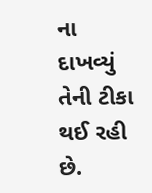ના દાખવ્યું તેની ટીકા થઈ રહી છે.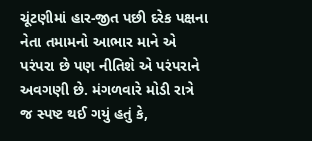ચૂંટણીમાં હાર-જીત પછી દરેક પક્ષના નેતા તમામનો આભાર માને એ પરંપરા છે પણ નીતિશે એ પરંપરાને અવગણી છે. મંગળવારે મોડી રાત્રે જ સ્પષ્ટ થઈ ગયું હતું કે,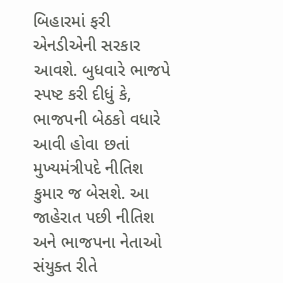બિહારમાં ફરી એનડીએની સરકાર આવશે. બુધવારે ભાજપે સ્પષ્ટ કરી દીધું કે, ભાજપની બેઠકો વધારે આવી હોવા છતાં મુખ્યમંત્રીપદે નીતિશ કુમાર જ બેસશે. આ જાહેરાત પછી નીતિશ અને ભાજપના નેતાઓ સંયુક્ત રીતે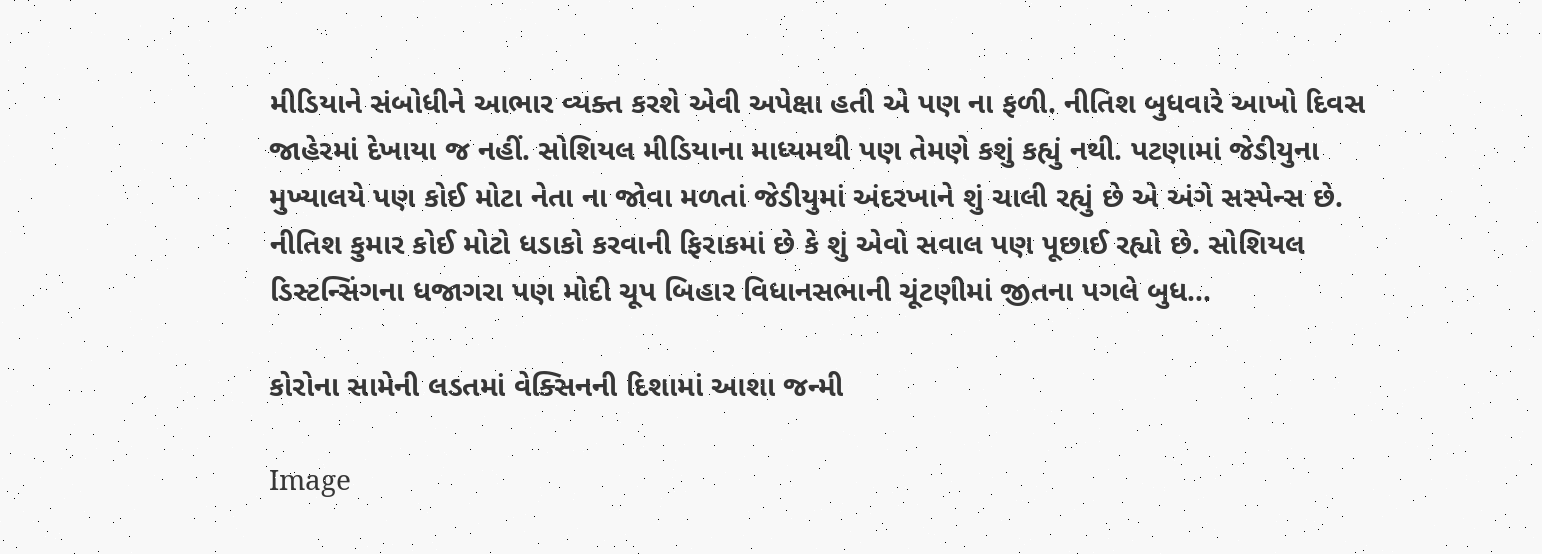મીડિયાને સંબોધીને આભાર વ્યક્ત કરશે એવી અપેક્ષા હતી એ પણ ના ફળી. નીતિશ બુધવારે આખો દિવસ જાહેરમાં દેખાયા જ નહીં. સોશિયલ મીડિયાના માધ્યમથી પણ તેમણે કશું કહ્યું નથી. પટણામાં જેડીયુના મુખ્યાલયે પણ કોઈ મોટા નેતા ના જોવા મળતાં જેડીયુમાં અંદરખાને શું ચાલી રહ્યું છે એ અંગે સસ્પેન્સ છે. નીતિશ કુમાર કોઈ મોટો ધડાકો કરવાની ફિરાકમાં છે કે શું એવો સવાલ પણ પૂછાઈ રહ્યો છે. સોશિયલ ડિસ્ટન્સિંગના ધજાગરા પણ મોદી ચૂપ બિહાર વિધાનસભાની ચૂંટણીમાં જીતના પગલે બુધ...

કોરોના સામેની લડતમાં વેક્સિનની દિશામાં આશા જન્મી

Image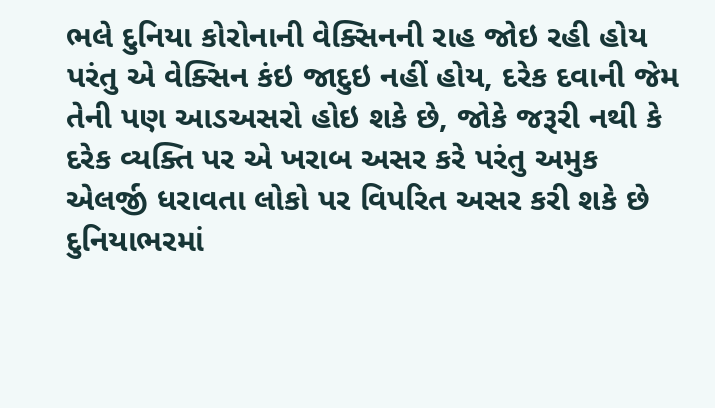ભલે દુનિયા કોરોનાની વેક્સિનની રાહ જોઇ રહી હોય પરંતુ એ વેક્સિન કંઇ જાદુઇ નહીં હોય, દરેક દવાની જેમ તેની પણ આડઅસરો હોઇ શકે છે, જોકે જરૂરી નથી કે દરેક વ્યક્તિ પર એ ખરાબ અસર કરે પરંતુ અમુક એલર્જી ધરાવતા લોકો પર વિપરિત અસર કરી શકે છે દુનિયાભરમાં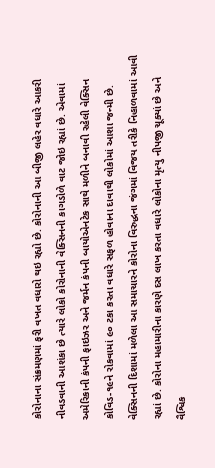કોરોનાના સંક્રમણમાં ફરી વખત વધારો થઇ રહ્યો છે. કોરોનાની આ બીજી લહેર વધારે આકરી નીવડવાની આશંકા છે ત્યારે લોકો કોરોનાની વેક્સિનની કાગડોળે વાટ જોઇ રહ્યાં છે. એવામાં અમેરિકાની કંપની ફાઇઝર અને જર્મન કંપની બાયોએનટેક સાથે મળીને બનાવી રહેલી વેક્સિન કોવિડ-૧૯ને રોકવામાં ૯૦ ટકા કરતા વધારે સફળ હોવાના દાવાથી લોકોમાં આશા જન્મી છે. વેક્સિનની દિશામાં મળેલા આ સમાચારને કોરોના વિરુદ્ધના જંગમાં વિજય તરીકે નિહાળવામાં આવી રહ્યાં છે. કોરોના મહામારીના કારણે દસ લાખ કરતા વધારે લોકોના મૃત્યુ નીપજી ચૂક્યાં છે અને વૈશ્વિક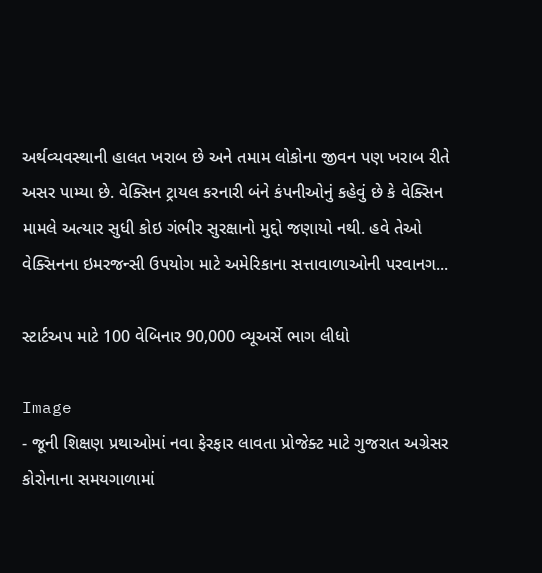અર્થવ્યવસ્થાની હાલત ખરાબ છે અને તમામ લોકોના જીવન પણ ખરાબ રીતે અસર પામ્યા છે. વેક્સિન ટ્રાયલ કરનારી બંને કંપનીઓનું કહેવું છે કે વેક્સિન મામલે અત્યાર સુધી કોઇ ગંભીર સુરક્ષાનો મુદ્દો જણાયો નથી. હવે તેઓ વેક્સિનના ઇમરજન્સી ઉપયોગ માટે અમેરિકાના સત્તાવાળાઓની પરવાનગ...

સ્ટાર્ટઅપ માટે 100 વેબિનાર 90,000 વ્યૂઅર્સે ભાગ લીધો

Image
- જૂની શિક્ષણ પ્રથાઓમાં નવા ફેરફાર લાવતા પ્રોજેક્ટ માટે ગુજરાત અગ્રેસર કોરોનાના સમયગાળામાં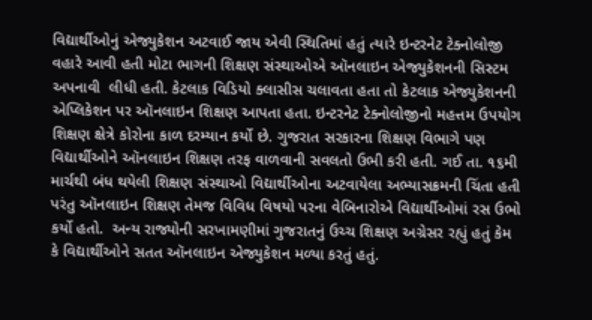વિદ્યાર્થીઓનું એજ્યુકેશન અટવાઈ જાય એવી સ્થિતિમાં હતું ત્યારે ઇન્ટરનેટ ટેક્નોલોજી વહારે આવી હતી મોટા ભાગની શિક્ષણ સંસ્થાઓએ ઑનલાઇન એજ્યુકેશનની સિસ્ટમ અપનાવી  લીધી હતી. કેટલાક વિડિયો ક્લાસીસ ચલાવતા હતા તો કેટલાક એજ્યુકેશનની એપ્લિકેશન પર ઑનલાઇન શિક્ષણ આપતા હતા. ઇન્ટરનેટ ટેક્નોલોજીનો મહત્તમ ઉપયોગ શિક્ષણ ક્ષેત્રે કોરોના કાળ દરમ્યાન કર્યો છે. ગુજરાત સરકારના શિક્ષણ વિભાગે પણ વિદ્યાર્થીઓને ઑનલાઇન શિક્ષણ તરફ વાળવાની સવલતો ઉભી કરી હતી. ગઈ તા. ૧૬મી માર્ચથી બંધ થયેલી શિક્ષણ સંસ્થાઓ વિદ્યાર્થીઓના અટવાયેલા અભ્યાસક્રમની ચિંતા હતી પરંતુ ઑનલાઇન શિક્ષણ તેમજ વિવિધ વિષયો પરના વેબિનારોએ વિદ્યાર્થીઓમાં રસ ઉભો કર્યો હતો.  અન્ય રાજ્યોની સરખામણીમાં ગુજરાતનું ઉચ્ચ શિક્ષણ અગ્રેસર રહ્યું હતું કેમ કે વિદ્યાર્થીઓને સતત ઑનલાઇન એજ્યુકેશન મળ્યા કરતું હતું.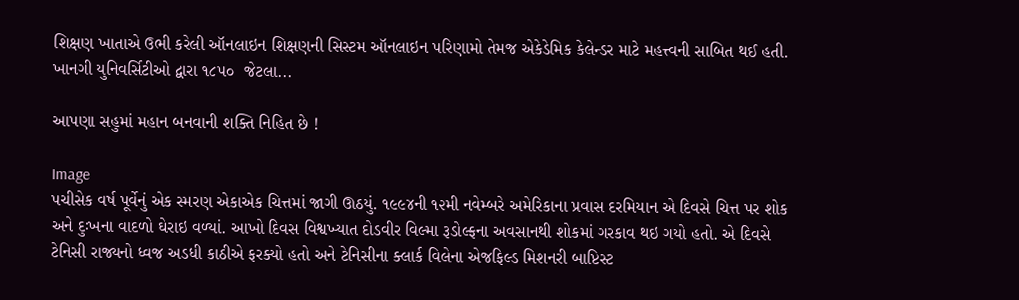શિક્ષણ ખાતાએ ઉભી કરેલી ઑનલાઇન શિક્ષણની સિસ્ટમ ઑનલાઇન પરિણામો તેમજ એકેડેમિક કેલેન્ડર માટે મહત્ત્વની સાબિત થઈ હતી. ખાનગી યુનિવર્સિટીઓ દ્વારા ૧૮૫૦  જેટલા...

આપણા સહુમાં મહાન બનવાની શક્તિ નિહિત છે !

Image
પચીસેક વર્ષ પૂર્વેનું એક સ્મરણ એકાએક ચિત્તમાં જાગી ઊઠયું. ૧૯૯૪ની ૧૨મી નવેમ્બરે અમેરિકાના પ્રવાસ દરમિયાન એ દિવસે ચિત્ત પર શોક અને દુઃખના વાદળો ઘેરાઇ વળ્યાં. આખો દિવસ વિશ્વખ્યાત દોડવીર વિલ્મા રૂડોલ્ફના અવસાનથી શોકમાં ગરકાવ થઇ ગયો હતો. એ દિવસે ટેનિસી રાજ્યનો ધ્વજ અડધી કાઠીએ ફરક્યો હતો અને ટેનિસીના ક્લાર્ક વિલેના એજફિલ્ડ મિશનરી બાપ્ટિસ્ટ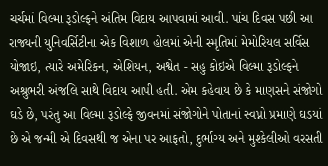ચર્ચમાં વિલ્મા રૂડોલ્ફને અંતિમ વિદાય આપવામાં આવી. પાંચ દિવસ પછી આ રાજ્યની યુનિવર્સિટીના એક વિશાળ હોલમાં એની સ્મૃતિમાં મેમોરિયલ સર્વિસ યોજાઇ, ત્યારે અમેરિકન, એશિયન, અશ્વેત - સહુ કોઇએ વિલ્મા રૂડોલ્ફને અશ્રુભરી અંજલિ સાથે વિદાય આપી હતી. એમ કહેવાય છે કે માણસને સંજોગો ઘડે છે, પરંતુ આ વિલ્મા રૂડોલ્ફે જીવનમાં સંજોગોને પોતાનાં સ્વપ્નો પ્રમાણે ઘડયાં છે એ જન્મી એ દિવસથી જ એના પર આફતો, દુર્ભાગ્ય અને મુશ્કેલીઓ વરસતી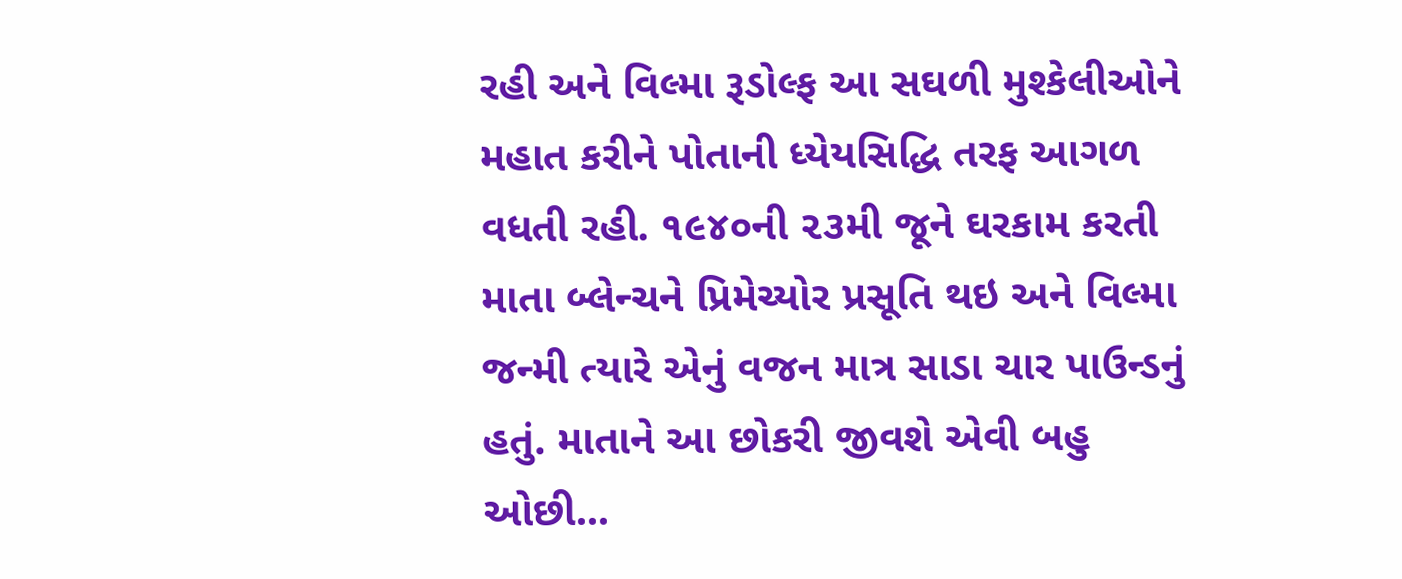રહી અને વિલ્મા રૂડોલ્ફ આ સઘળી મુશ્કેલીઓને મહાત કરીને પોતાની ધ્યેયસિદ્ધિ તરફ આગળ વધતી રહી. ૧૯૪૦ની ૨૩મી જૂને ઘરકામ કરતી માતા બ્લેન્ચને પ્રિમેચ્યોર પ્રસૂતિ થઇ અને વિલ્મા જન્મી ત્યારે એનું વજન માત્ર સાડા ચાર પાઉન્ડનું હતું. માતાને આ છોકરી જીવશે એવી બહુ ઓછી...